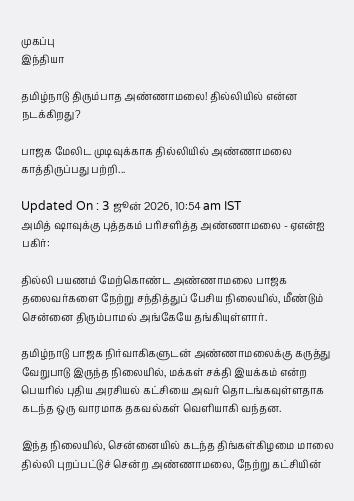முகப்பு
இந்தியா

தமிழ்நாடு திரும்பாத அண்ணாமலை! தில்லியில் என்ன நடக்கிறது?

பாஜக மேலிட முடிவுக்காக தில்லியில் அண்ணாமலை காத்திருப்பது பற்றி...

Updated On : 3 ஜூன் 2026, 10:54 am IST
அமித் ஷாவுக்கு புத்தகம் பரிசளித்த அண்ணாமலை - ஏஎன்ஐ
பகிர்:

தில்லி பயணம் மேற்கொண்ட அண்ணாமலை பாஜக தலைவர்களை நேற்று சந்தித்துப் பேசிய நிலையில், மீண்டும் சென்னை திரும்பாமல் அங்கேயே தங்கியுள்ளார்.

தமிழ்நாடு பாஜக நிர்வாகிகளுடன் அண்ணாமலைக்கு கருத்து வேறுபாடு இருந்த நிலையில், மக்கள் சக்தி இயக்கம் என்ற பெயரில் புதிய அரசியல் கட்சியை அவர் தொடங்கவுள்ளதாக கடந்த ஒரு வாரமாக தகவல்கள் வெளியாகி வந்தன.

இந்த நிலையில், சென்னையில் கடந்த திங்கள்கிழமை மாலை தில்லி புறப்பட்டுச் சென்ற அண்ணாமலை, நேற்று கட்சியின்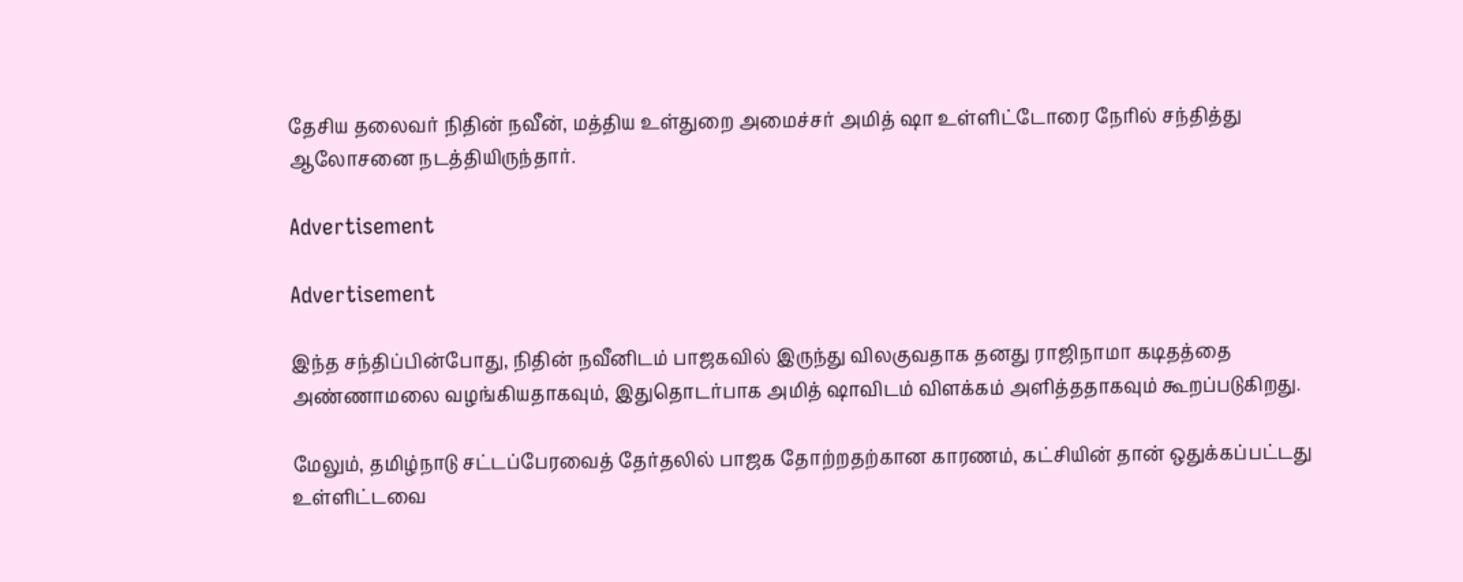தேசிய தலைவர் நிதின் நவீன், மத்திய உள்துறை அமைச்சர் அமித் ஷா உள்ளிட்டோரை நேரில் சந்தித்து ஆலோசனை நடத்தியிருந்தார்.

Advertisement

Advertisement

இந்த சந்திப்பின்போது, நிதின் நவீனிடம் பாஜகவில் இருந்து விலகுவதாக தனது ராஜிநாமா கடிதத்தை அண்ணாமலை வழங்கியதாகவும், இதுதொடர்பாக அமித் ஷாவிடம் விளக்கம் அளித்ததாகவும் கூறப்படுகிறது.

மேலும், தமிழ்நாடு சட்டப்பேரவைத் தேர்தலில் பாஜக தோற்றதற்கான காரணம், கட்சியின் தான் ஒதுக்கப்பட்டது உள்ளிட்டவை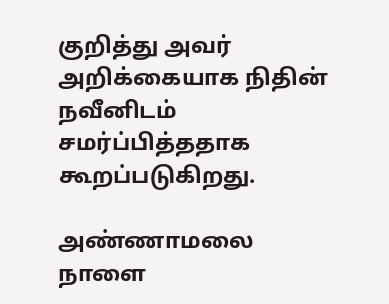குறித்து அவர் அறிக்கையாக நிதின் நவீனிடம் சமர்ப்பித்ததாக கூறப்படுகிறது.

அண்ணாமலை நாளை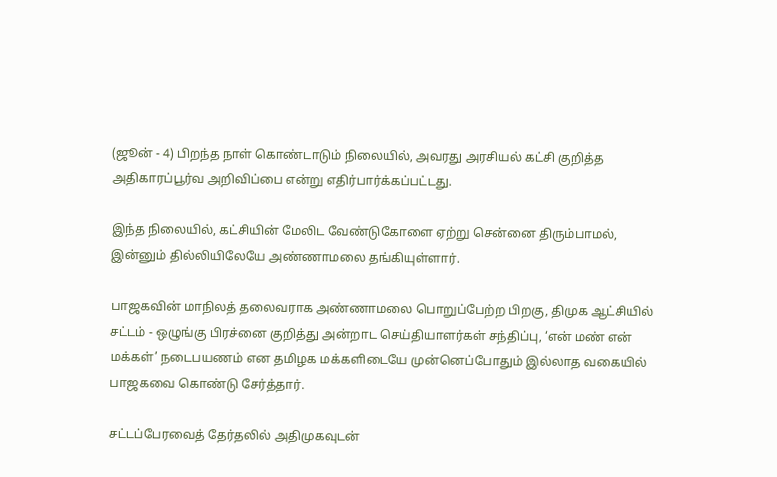(ஜூன் - 4) பிறந்த நாள் கொண்டாடும் நிலையில், அவரது அரசியல் கட்சி குறித்த அதிகாரப்பூர்வ அறிவிப்பை என்று எதிர்பார்க்கப்பட்டது.

இந்த நிலையில், கட்சியின் மேலிட வேண்டுகோளை ஏற்று சென்னை திரும்பாமல், இன்னும் தில்லியிலேயே அண்ணாமலை தங்கியுள்ளார்.

பாஜகவின் மாநிலத் தலைவராக அண்ணாமலை பொறுப்பேற்ற பிறகு, திமுக ஆட்சியில் சட்டம் - ஒழுங்கு பிரச்னை குறித்து அன்றாட செய்தியாளர்கள் சந்திப்பு, ‘என் மண் என் மக்கள்’ நடைபயணம் என தமிழக மக்களிடையே முன்னெப்போதும் இல்லாத வகையில் பாஜகவை கொண்டு சேர்த்தார்.

சட்டப்பேரவைத் தேர்தலில் அதிமுகவுடன்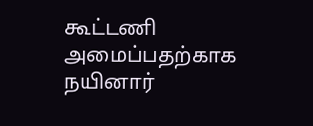கூட்டணி அமைப்பதற்காக நயினார்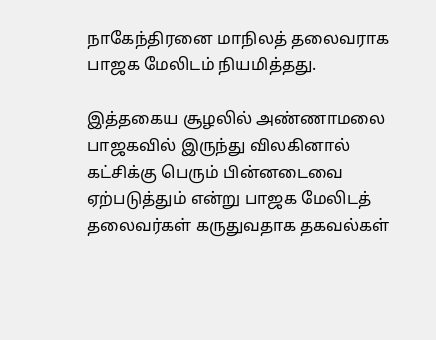நாகேந்திரனை மாநிலத் தலைவராக பாஜக மேலிடம் நியமித்தது.

இத்தகைய சூழலில் அண்ணாமலை பாஜகவில் இருந்து விலகினால் கட்சிக்கு பெரும் பின்னடைவை ஏற்படுத்தும் என்று பாஜக மேலிடத் தலைவர்கள் கருதுவதாக தகவல்கள்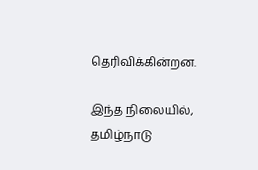தெரிவிக்கின்றன.

இந்த நிலையில், தமிழ்நாடு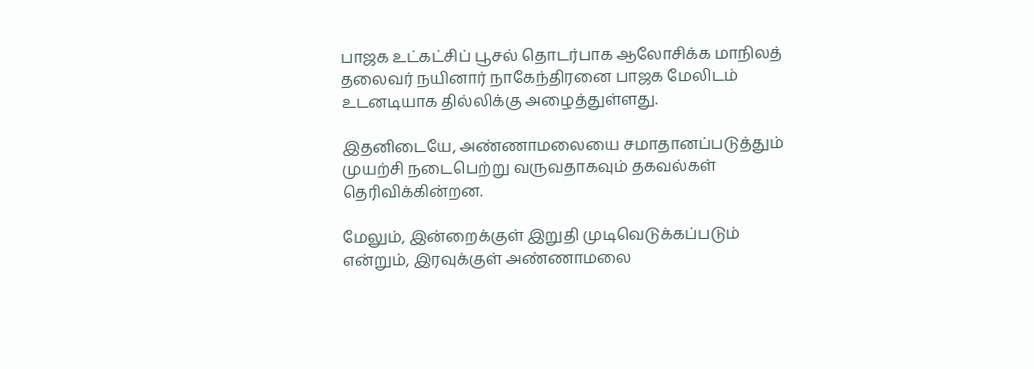பாஜக உட்கட்சிப் பூசல் தொடர்பாக ஆலோசிக்க மாநிலத் தலைவர் நயினார் நாகேந்திரனை பாஜக மேலிடம் உடனடியாக தில்லிக்கு அழைத்துள்ளது.

இதனிடையே, அண்ணாமலையை சமாதானப்படுத்தும் முயற்சி நடைபெற்று வருவதாகவும் தகவல்கள் தெரிவிக்கின்றன.

மேலும், இன்றைக்குள் இறுதி முடிவெடுக்கப்படும் என்றும், இரவுக்குள் அண்ணாமலை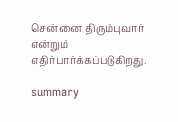சென்னை திரும்புவார் என்றும் எதிர்பார்க்கப்படுகிறது.

summary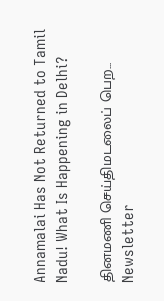Annamalai Has Not Returned to Tamil Nadu! What Is Happening in Delhi?

தினமணி செய்திமடலைப் பெற... Newsletter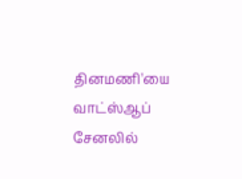தினமணி'யை வாட்ஸ்ஆப் சேனலில்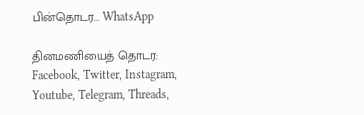பின்தொடர... WhatsApp

தினமணியைத் தொடர: Facebook, Twitter, Instagram, Youtube, Telegram, Threads,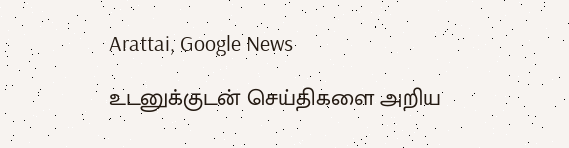Arattai, Google News

உடனுக்குடன் செய்திகளை அறிய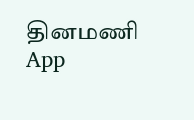தினமணி App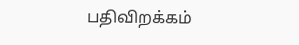பதிவிறக்கம்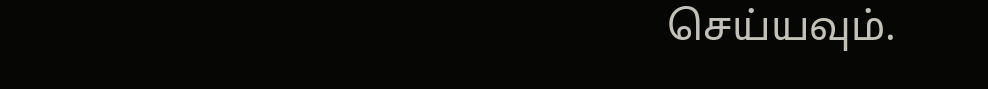செய்யவும்.